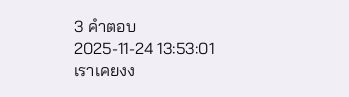3 คำตอบ2025-11-24 13:53:01
เราเคยงง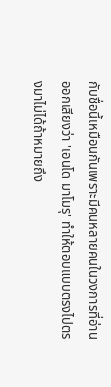กับชื่อนี้เหมือนกันเพราะมีคนหลายคนในวงการที่อ่านออกเสียงว่า 'เอนโด มาโมรุ' ทำให้ตอบแบบตรงไปตรงมาไม่ได้ถ้าหมายถึง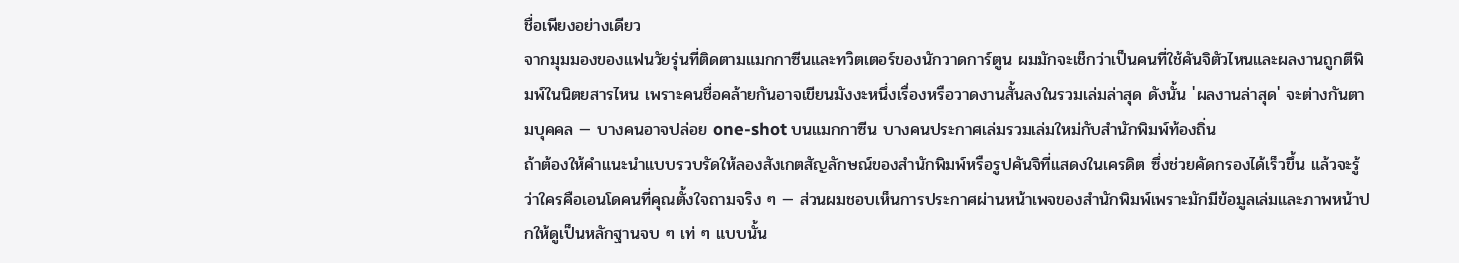ชื่อเพียงอย่างเดียว
จากมุมมองของแฟนวัยรุ่นที่ติดตามแมกกาซีนและทวิตเตอร์ของนักวาดการ์ตูน ผมมักจะเช็กว่าเป็นคนที่ใช้คันจิตัวไหนและผลงานถูกตีพิมพ์ในนิตยสารไหน เพราะคนชื่อคล้ายกันอาจเขียนมังงะหนึ่งเรื่องหรือวาดงานสั้นลงในรวมเล่มล่าสุด ดังนั้น 'ผลงานล่าสุด' จะต่างกันตามบุคคล — บางคนอาจปล่อย one-shot บนแมกกาซีน บางคนประกาศเล่มรวมเล่มใหม่กับสำนักพิมพ์ท้องถิ่น
ถ้าต้องให้คำแนะนำแบบรวบรัดให้ลองสังเกตสัญลักษณ์ของสำนักพิมพ์หรือรูปคันจิที่แสดงในเครดิต ซึ่งช่วยคัดกรองได้เร็วขึ้น แล้วจะรู้ว่าใครคือเอนโดคนที่คุณตั้งใจถามจริง ๆ — ส่วนผมชอบเห็นการประกาศผ่านหน้าเพจของสำนักพิมพ์เพราะมักมีข้อมูลเล่มและภาพหน้าปกให้ดูเป็นหลักฐานจบ ๆ เท่ ๆ แบบนั้น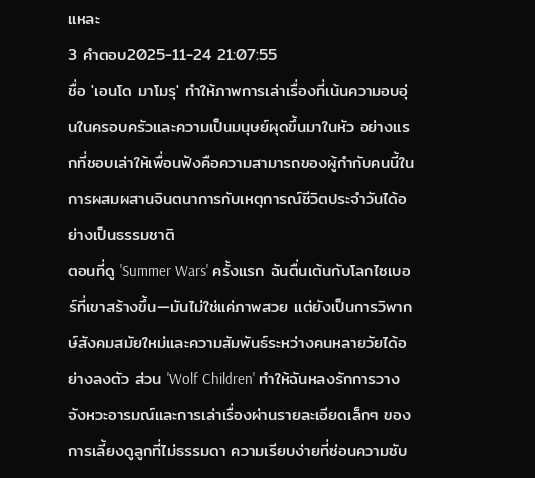แหละ
3 คำตอบ2025-11-24 21:07:55
ชื่อ 'เอนโด มาโมรุ' ทำให้ภาพการเล่าเรื่องที่เน้นความอบอุ่นในครอบครัวและความเป็นมนุษย์ผุดขึ้นมาในหัว อย่างแรกที่ชอบเล่าให้เพื่อนฟังคือความสามารถของผู้กำกับคนนี้ในการผสมผสานจินตนาการกับเหตุการณ์ชีวิตประจำวันได้อย่างเป็นธรรมชาติ
ตอนที่ดู 'Summer Wars' ครั้งแรก ฉันตื่นเต้นกับโลกไซเบอร์ที่เขาสร้างขึ้น—มันไม่ใช่แค่ภาพสวย แต่ยังเป็นการวิพากษ์สังคมสมัยใหม่และความสัมพันธ์ระหว่างคนหลายวัยได้อย่างลงตัว ส่วน 'Wolf Children' ทำให้ฉันหลงรักการวางจังหวะอารมณ์และการเล่าเรื่องผ่านรายละเอียดเล็กๆ ของการเลี้ยงดูลูกที่ไม่ธรรมดา ความเรียบง่ายที่ซ่อนความซับ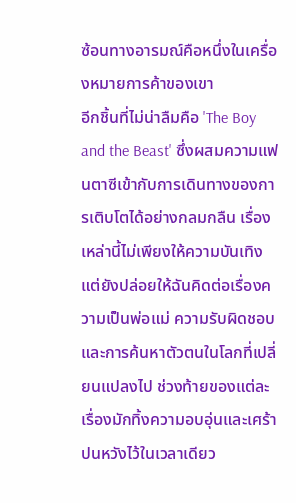ซ้อนทางอารมณ์คือหนึ่งในเครื่องหมายการค้าของเขา
อีกชิ้นที่ไม่น่าลืมคือ 'The Boy and the Beast' ซึ่งผสมความแฟนตาซีเข้ากับการเดินทางของการเติบโตได้อย่างกลมกลืน เรื่องเหล่านี้ไม่เพียงให้ความบันเทิง แต่ยังปล่อยให้ฉันคิดต่อเรื่องความเป็นพ่อแม่ ความรับผิดชอบ และการค้นหาตัวตนในโลกที่เปลี่ยนแปลงไป ช่วงท้ายของแต่ละเรื่องมักทิ้งความอบอุ่นและเศร้าปนหวังไว้ในเวลาเดียว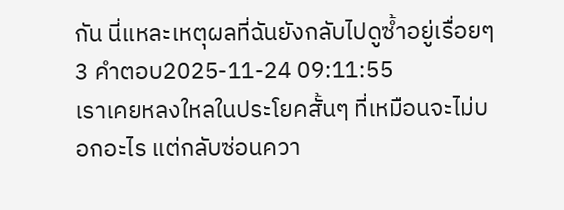กัน นี่แหละเหตุผลที่ฉันยังกลับไปดูซ้ำอยู่เรื่อยๆ
3 คำตอบ2025-11-24 09:11:55
เราเคยหลงใหลในประโยคสั้นๆ ที่เหมือนจะไม่บอกอะไร แต่กลับซ่อนควา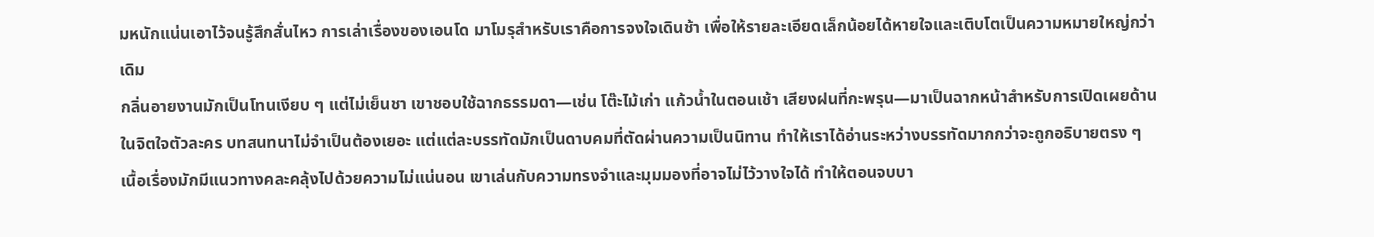มหนักแน่นเอาไว้จนรู้สึกสั่นไหว การเล่าเรื่องของเอนโด มาโมรุสำหรับเราคือการจงใจเดินช้า เพื่อให้รายละเอียดเล็กน้อยได้หายใจและเติบโตเป็นความหมายใหญ่กว่าเดิม
กลิ่นอายงานมักเป็นโทนเงียบ ๆ แต่ไม่เย็นชา เขาชอบใช้ฉากธรรมดา—เช่น โต๊ะไม้เก่า แก้วน้ำในตอนเช้า เสียงฝนที่กะพรุน—มาเป็นฉากหน้าสำหรับการเปิดเผยด้านในจิตใจตัวละคร บทสนทนาไม่จำเป็นต้องเยอะ แต่แต่ละบรรทัดมักเป็นดาบคมที่ตัดผ่านความเป็นนิทาน ทำให้เราได้อ่านระหว่างบรรทัดมากกว่าจะถูกอธิบายตรง ๆ
เนื้อเรื่องมักมีแนวทางคละคลุ้งไปด้วยความไม่แน่นอน เขาเล่นกับความทรงจำและมุมมองที่อาจไม่ไว้วางใจได้ ทำให้ตอนจบบา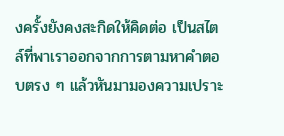งครั้งยังคงสะกิดให้คิดต่อ เป็นสไตล์ที่พาเราออกจากการตามหาคำตอบตรง ๆ แล้วหันมามองความเปราะ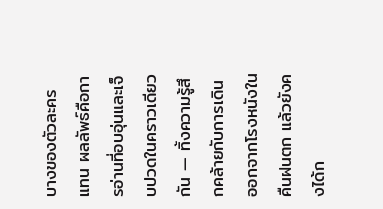บางของตัวละครแทน ผลลัพธ์คือการอ่านที่อบอุ่นและเจ็บปวดในคราวเดียวกัน — ทิ้งความรู้สึกคล้ายกับการเดินออกจากโรงหนังในคืนฝนตก แล้วยังคงได้ก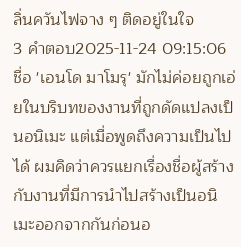ลิ่นควันไฟจาง ๆ ติดอยู่ในใจ
3 คำตอบ2025-11-24 09:15:06
ชื่อ 'เอนโด มาโมรุ' มักไม่ค่อยถูกเอ่ยในบริบทของงานที่ถูกดัดแปลงเป็นอนิเมะ แต่เมื่อพูดถึงความเป็นไปได้ ผมคิดว่าควรแยกเรื่องชื่อผู้สร้างกับงานที่มีการนำไปสร้างเป็นอนิเมะออกจากกันก่อนอ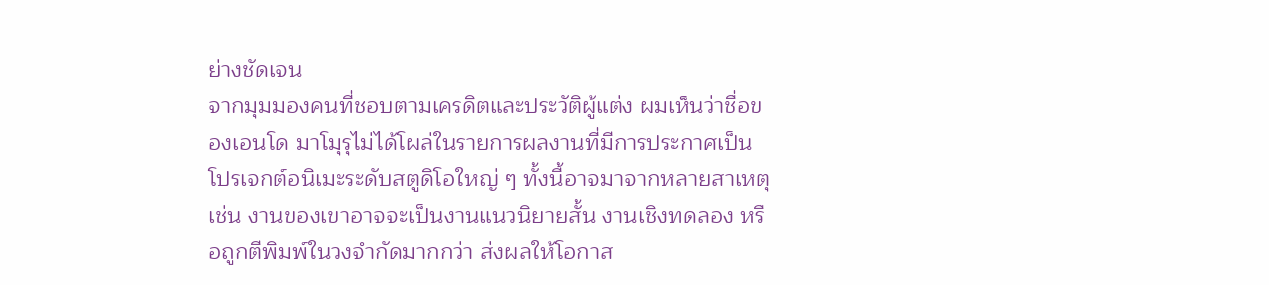ย่างชัดเจน
จากมุมมองคนที่ชอบตามเครดิตและประวัติผู้แต่ง ผมเห็นว่าชื่อของเอนโด มาโมุรุไม่ได้โผล่ในรายการผลงานที่มีการประกาศเป็นโปรเจกต์อนิเมะระดับสตูดิโอใหญ่ ๆ ทั้งนี้อาจมาจากหลายสาเหตุ เช่น งานของเขาอาจจะเป็นงานแนวนิยายสั้น งานเชิงทดลอง หรือถูกตีพิมพ์ในวงจำกัดมากกว่า ส่งผลให้โอกาส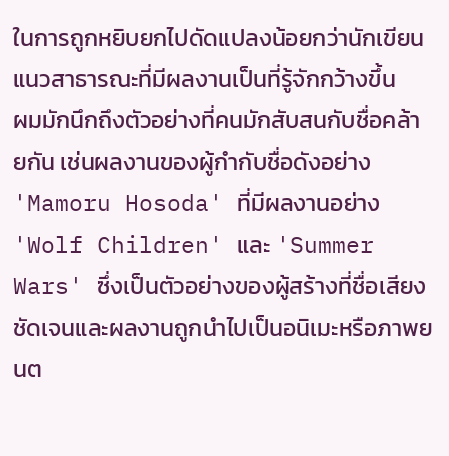ในการถูกหยิบยกไปดัดแปลงน้อยกว่านักเขียนแนวสาธารณะที่มีผลงานเป็นที่รู้จักกว้างขึ้น
ผมมักนึกถึงตัวอย่างที่คนมักสับสนกับชื่อคล้ายกัน เช่นผลงานของผู้กำกับชื่อดังอย่าง 'Mamoru Hosoda' ที่มีผลงานอย่าง 'Wolf Children' และ 'Summer Wars' ซึ่งเป็นตัวอย่างของผู้สร้างที่ชื่อเสียงชัดเจนและผลงานถูกนำไปเป็นอนิเมะหรือภาพยนต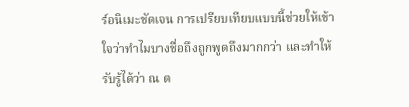ร์อนิเมะชัดเจน การเปรียบเทียบแบบนี้ช่วยให้เข้าใจว่าทำไมบางชื่อถึงถูกพูดถึงมากกว่า และทำให้รับรู้ได้ว่า ณ ต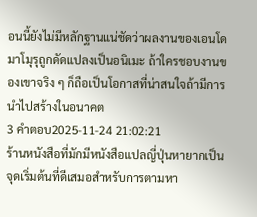อนนี้ยังไม่มีหลักฐานแน่ชัดว่าผลงานของเอนโด มาโมุรุถูกดัดแปลงเป็นอนิเมะ ถ้าใครชอบงานของเขาจริง ๆ ก็ถือเป็นโอกาสที่น่าสนใจถ้ามีการนำไปสร้างในอนาคต
3 คำตอบ2025-11-24 21:02:21
ร้านหนังสือที่มักมีหนังสือแปลญี่ปุ่นหายากเป็นจุดเริ่มต้นที่ดีเสมอสำหรับการตามหา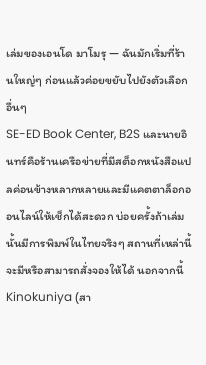เล่มของเอนโด มาโมรุ — ฉันมักเริ่มที่ร้านใหญ่ๆ ก่อนแล้วค่อยขยับไปยังตัวเลือกอื่นๆ
SE-ED Book Center, B2S และนายอินทร์คือร้านเครือข่ายที่มีสต็อกหนังสือแปลค่อนข้างหลากหลายและมีแคตตาล็อกออนไลน์ให้เช็กได้สะดวก บ่อยครั้งถ้าเล่มนั้นมีการพิมพ์ในไทยจริงๆ สถานที่เหล่านี้จะมีหรือสามารถสั่งจองให้ได้ นอกจากนี้ Kinokuniya (สา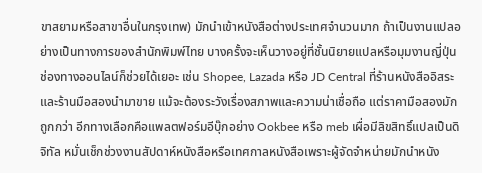ขาสยามหรือสาขาอื่นในกรุงเทพ) มักนำเข้าหนังสือต่างประเทศจำนวนมาก ถ้าเป็นงานแปลอย่างเป็นทางการของสำนักพิมพ์ไทย บางครั้งจะเห็นวางอยู่ที่ชั้นนิยายแปลหรือมุมงานญี่ปุ่น
ช่องทางออนไลน์ก็ช่วยได้เยอะ เช่น Shopee, Lazada หรือ JD Central ที่ร้านหนังสืออิสระและร้านมือสองนำมาขาย แม้จะต้องระวังเรื่องสภาพและความน่าเชื่อถือ แต่ราคามือสองมักถูกกว่า อีกทางเลือกคือแพลตฟอร์มอีบุ๊กอย่าง Ookbee หรือ meb เผื่อมีลิขสิทธิ์แปลเป็นดิจิทัล หมั่นเช็กช่วงงานสัปดาห์หนังสือหรือเทศกาลหนังสือเพราะผู้จัดจำหน่ายมักนำหนัง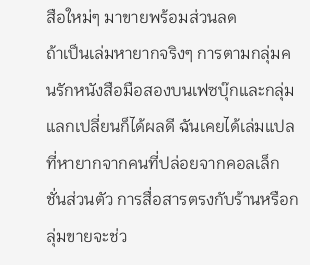สือใหม่ๆ มาขายพร้อมส่วนลด
ถ้าเป็นเล่มหายากจริงๆ การตามกลุ่มคนรักหนังสือมือสองบนเฟซบุ๊กและกลุ่มแลกเปลี่ยนก็ได้ผลดี ฉันเคยได้เล่มแปลที่หายากจากคนที่ปล่อยจากคอลเล็กชั่นส่วนตัว การสื่อสารตรงกับร้านหรือกลุ่มขายจะช่ว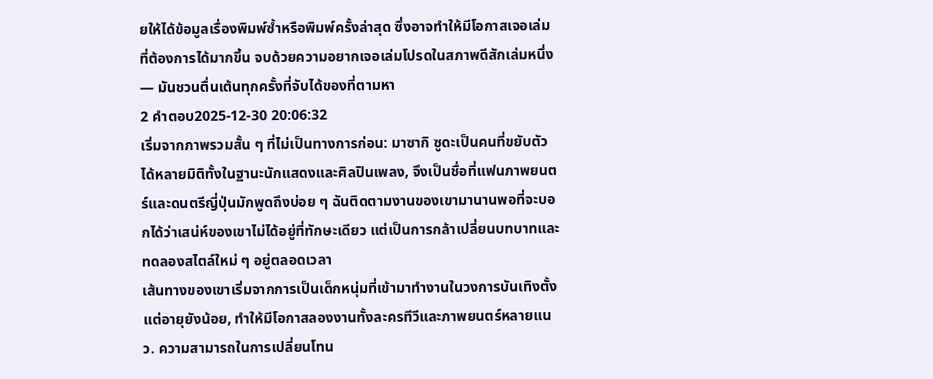ยให้ได้ข้อมูลเรื่องพิมพ์ซ้ำหรือพิมพ์ครั้งล่าสุด ซึ่งอาจทำให้มีโอกาสเจอเล่มที่ต้องการได้มากขึ้น จบด้วยความอยากเจอเล่มโปรดในสภาพดีสักเล่มหนึ่ง — มันชวนตื่นเต้นทุกครั้งที่จับได้ของที่ตามหา
2 คำตอบ2025-12-30 20:06:32
เริ่มจากภาพรวมสั้น ๆ ที่ไม่เป็นทางการก่อน: มาซากิ ซูดะเป็นคนที่ขยับตัวได้หลายมิติทั้งในฐานะนักแสดงและศิลปินเพลง, จึงเป็นชื่อที่แฟนภาพยนตร์และดนตรีญี่ปุ่นมักพูดถึงบ่อย ๆ ฉันติดตามงานของเขามานานพอที่จะบอกได้ว่าเสน่ห์ของเขาไม่ได้อยู่ที่ทักษะเดียว แต่เป็นการกล้าเปลี่ยนบทบาทและทดลองสไตล์ใหม่ ๆ อยู่ตลอดเวลา
เส้นทางของเขาเริ่มจากการเป็นเด็กหนุ่มที่เข้ามาทำงานในวงการบันเทิงตั้งแต่อายุยังน้อย, ทำให้มีโอกาสลองงานทั้งละครทีวีและภาพยนตร์หลายแนว. ความสามารถในการเปลี่ยนโทน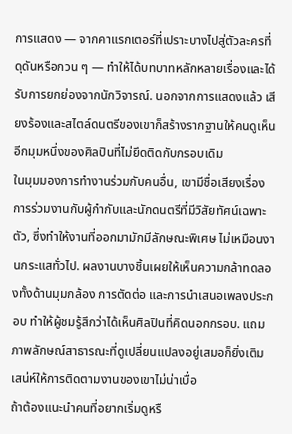การแสดง — จากคาแรกเตอร์ที่เปราะบางไปสู่ตัวละครที่ดุดันหรือกวน ๆ — ทำให้ได้บทบาทหลักหลายเรื่องและได้รับการยกย่องจากนักวิจารณ์. นอกจากการแสดงแล้ว เสียงร้องและสไตล์ดนตรีของเขาก็สร้างรากฐานให้คนดูเห็นอีกมุมหนึ่งของศิลปินที่ไม่ยึดติดกับกรอบเดิม
ในมุมมองการทำงานร่วมกับคนอื่น, เขามีชื่อเสียงเรื่องการร่วมงานกับผู้กำกับและนักดนตรีที่มีวิสัยทัศน์เฉพาะตัว, ซึ่งทำให้งานที่ออกมามักมีลักษณะพิเศษ ไม่เหมือนงานกระแสทั่วไป. ผลงานบางชิ้นเผยให้เห็นความกล้าทดลองทั้งด้านมุมกล้อง การตัดต่อ และการนำเสนอเพลงประกอบ ทำให้ผู้ชมรู้สึกว่าได้เห็นศิลปินที่คิดนอกกรอบ. แถมภาพลักษณ์สาธารณะที่ดูเปลี่ยนแปลงอยู่เสมอก็ยิ่งเติมเสน่ห์ให้การติดตามงานของเขาไม่น่าเบื่อ
ถ้าต้องแนะนำคนที่อยากเริ่มดูหรื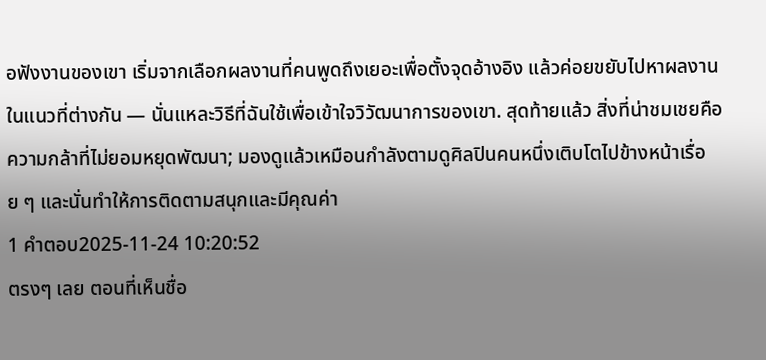อฟังงานของเขา เริ่มจากเลือกผลงานที่คนพูดถึงเยอะเพื่อตั้งจุดอ้างอิง แล้วค่อยขยับไปหาผลงานในแนวที่ต่างกัน — นั่นแหละวิธีที่ฉันใช้เพื่อเข้าใจวิวัฒนาการของเขา. สุดท้ายแล้ว สิ่งที่น่าชมเชยคือความกล้าที่ไม่ยอมหยุดพัฒนา; มองดูแล้วเหมือนกำลังตามดูศิลปินคนหนึ่งเติบโตไปข้างหน้าเรื่อย ๆ และนั่นทำให้การติดตามสนุกและมีคุณค่า
1 คำตอบ2025-11-24 10:20:52
ตรงๆ เลย ตอนที่เห็นชื่อ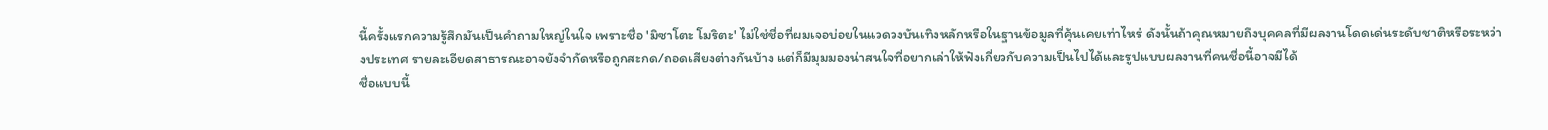นี้ครั้งแรกความรู้สึกมันเป็นคำถามใหญ่ในใจ เพราะชื่อ 'มิซาโตะ โมริตะ' ไม่ใช่ชื่อที่ผมเจอบ่อยในแวดวงบันเทิงหลักหรือในฐานข้อมูลที่คุ้นเคยเท่าไหร่ ดังนั้นถ้าคุณหมายถึงบุคคลที่มีผลงานโดดเด่นระดับชาติหรือระหว่างประเทศ รายละเอียดสาธารณะอาจยังจำกัดหรือถูกสะกด/ถอดเสียงต่างกันบ้าง แต่ก็มีมุมมองน่าสนใจที่อยากเล่าให้ฟังเกี่ยวกับความเป็นไปได้และรูปแบบผลงานที่คนชื่อนี้อาจมีได้
ชื่อแบบนี้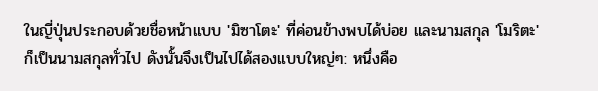ในญี่ปุ่นประกอบด้วยชื่อหน้าแบบ 'มิซาโตะ' ที่ค่อนข้างพบได้บ่อย และนามสกุล 'โมริตะ' ก็เป็นนามสกุลทั่วไป ดังนั้นจึงเป็นไปได้สองแบบใหญ่ๆ: หนึ่งคือ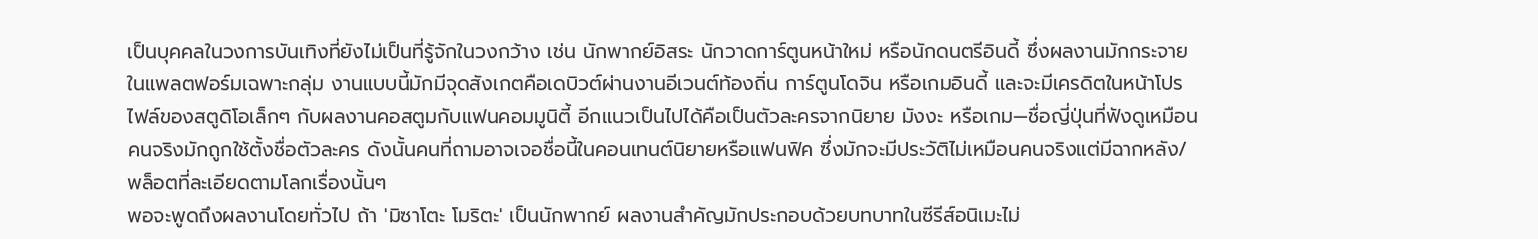เป็นบุคคลในวงการบันเทิงที่ยังไม่เป็นที่รู้จักในวงกว้าง เช่น นักพากย์อิสระ นักวาดการ์ตูนหน้าใหม่ หรือนักดนตรีอินดี้ ซึ่งผลงานมักกระจายในแพลตฟอร์มเฉพาะกลุ่ม งานแบบนี้มักมีจุดสังเกตคือเดบิวต์ผ่านงานอีเวนต์ท้องถิ่น การ์ตูนโดจิน หรือเกมอินดี้ และจะมีเครดิตในหน้าโปรไฟล์ของสตูดิโอเล็กๆ กับผลงานคอสตูมกับแฟนคอมมูนิตี้ อีกแนวเป็นไปได้คือเป็นตัวละครจากนิยาย มังงะ หรือเกม—ชื่อญี่ปุ่นที่ฟังดูเหมือนคนจริงมักถูกใช้ตั้งชื่อตัวละคร ดังนั้นคนที่ถามอาจเจอชื่อนี้ในคอนเทนต์นิยายหรือแฟนฟิค ซึ่งมักจะมีประวัติไม่เหมือนคนจริงแต่มีฉากหลัง/พล็อตที่ละเอียดตามโลกเรื่องนั้นๆ
พอจะพูดถึงผลงานโดยทั่วไป ถ้า 'มิซาโตะ โมริตะ' เป็นนักพากย์ ผลงานสำคัญมักประกอบด้วยบทบาทในซีรีส์อนิเมะไม่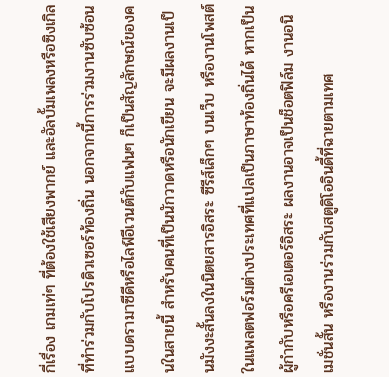กี่เรื่อง เกมเท่ๆ ที่ต้องใช้เสียงพากย์ และอัลบั้มเพลงหรือซิงเกิลที่ทำร่วมกับโปรดิวเซอร์ท้องถิ่น นอกจากนี้การร่วมงานซับซ้อนแบบดรามาซีดีหรือไลฟ์อีเวนต์กับแฟนๆ ก็เป็นสัญลักษณ์ของคนในสายนี้ สำหรับคนที่เป็นนักวาดหรือนักเขียน จะมีผลงานเป็นมังงะสั้นลงในนิตยสารอิสระ ซีรีส์เล็กๆ บนเว็บ หรืองานโพสต์ในแพลตฟอร์มต่างประเทศที่แปลเป็นภาษาท้องถิ่นได้ หากเป็นผู้กำกับหรือครีเอเตอร์อิสระ ผลงานอาจเป็นช็อตฟิล์ม งานอนิเมชั่นสั้น หรืองานร่วมกับสตูดิโออินดี้ที่ฉายตามเทศ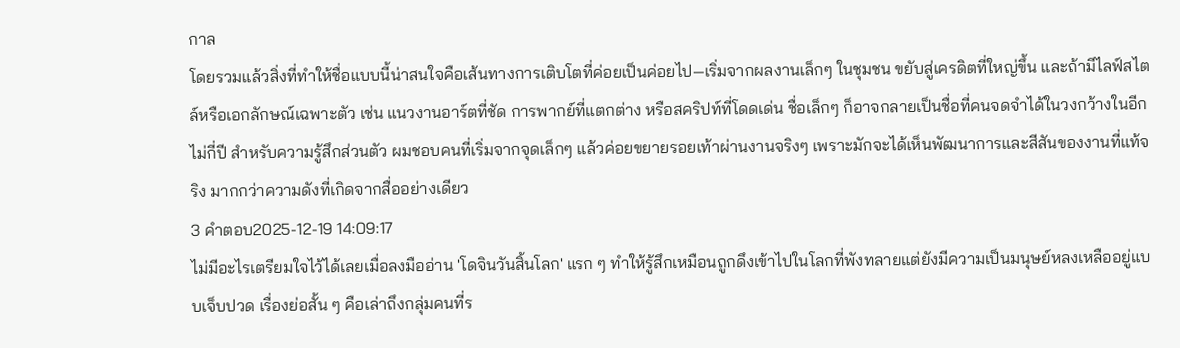กาล
โดยรวมแล้วสิ่งที่ทำให้ชื่อแบบนี้น่าสนใจคือเส้นทางการเติบโตที่ค่อยเป็นค่อยไป—เริ่มจากผลงานเล็กๆ ในชุมชน ขยับสู่เครดิตที่ใหญ่ขึ้น และถ้ามีไลฟ์สไตล์หรือเอกลักษณ์เฉพาะตัว เช่น แนวงานอาร์ตที่ชัด การพากย์ที่แตกต่าง หรือสคริปท์ที่โดดเด่น ชื่อเล็กๆ ก็อาจกลายเป็นชื่อที่คนจดจำได้ในวงกว้างในอีกไม่กี่ปี สำหรับความรู้สึกส่วนตัว ผมชอบคนที่เริ่มจากจุดเล็กๆ แล้วค่อยขยายรอยเท้าผ่านงานจริงๆ เพราะมักจะได้เห็นพัฒนาการและสีสันของงานที่แท้จริง มากกว่าความดังที่เกิดจากสื่ออย่างเดียว
3 คำตอบ2025-12-19 14:09:17
ไม่มีอะไรเตรียมใจไว้ได้เลยเมื่อลงมืออ่าน 'โดจินวันสิ้นโลก' แรก ๆ ทำให้รู้สึกเหมือนถูกดึงเข้าไปในโลกที่พังทลายแต่ยังมีความเป็นมนุษย์หลงเหลืออยู่แบบเจ็บปวด เรื่องย่อสั้น ๆ คือเล่าถึงกลุ่มคนที่ร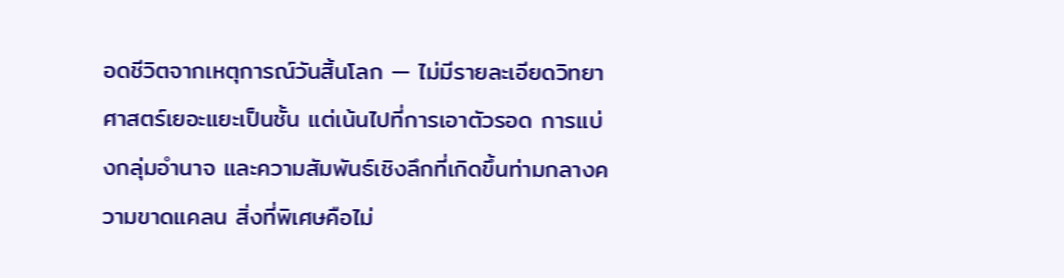อดชีวิตจากเหตุการณ์วันสิ้นโลก — ไม่มีรายละเอียดวิทยาศาสตร์เยอะแยะเป็นชั้น แต่เน้นไปที่การเอาตัวรอด การแบ่งกลุ่มอำนาจ และความสัมพันธ์เชิงลึกที่เกิดขึ้นท่ามกลางความขาดแคลน สิ่งที่พิเศษคือไม่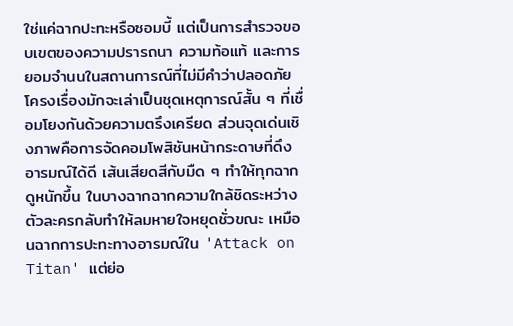ใช่แค่ฉากปะทะหรือซอมบี้ แต่เป็นการสำรวจขอบเขตของความปรารถนา ความท้อแท้ และการยอมจำนนในสถานการณ์ที่ไม่มีคำว่าปลอดภัย
โครงเรื่องมักจะเล่าเป็นชุดเหตุการณ์สั้น ๆ ที่เชื่อมโยงกันด้วยความตรึงเครียด ส่วนจุดเด่นเชิงภาพคือการจัดคอมโพสิชันหน้ากระดาษที่ดึงอารมณ์ได้ดี เส้นเสียดสีกับมืด ๆ ทำให้ทุกฉากดูหนักขึ้น ในบางฉากฉากความใกล้ชิดระหว่างตัวละครกลับทำให้ลมหายใจหยุดชั่วขณะ เหมือนฉากการปะทะทางอารมณ์ใน 'Attack on Titan' แต่ย่อ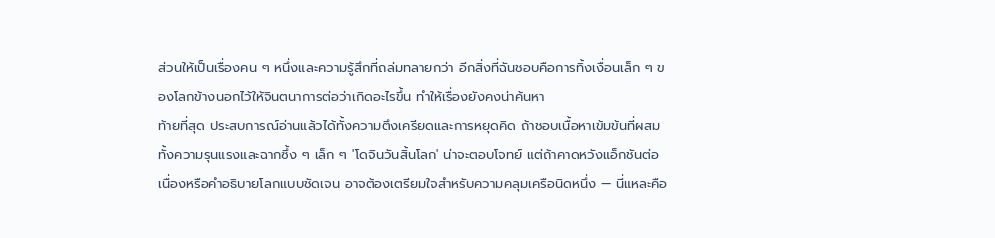ส่วนให้เป็นเรื่องคน ๆ หนึ่งและความรู้สึกที่ถล่มทลายกว่า อีกสิ่งที่ฉันชอบคือการทิ้งเงื่อนเล็ก ๆ ของโลกข้างนอกไว้ให้จินตนาการต่อว่าเกิดอะไรขึ้น ทำให้เรื่องยังคงน่าค้นหา
ท้ายที่สุด ประสบการณ์อ่านแล้วได้ทั้งความตึงเครียดและการหยุดคิด ถ้าชอบเนื้อหาเข้มข้นที่ผสมทั้งความรุนแรงและฉากซึ้ง ๆ เล็ก ๆ 'โดจินวันสิ้นโลก' น่าจะตอบโจทย์ แต่ถ้าคาดหวังแอ็กชันต่อเนื่องหรือคำอธิบายโลกแบบชัดเจน อาจต้องเตรียมใจสำหรับความคลุมเครือนิดหนึ่ง — นี่แหละคือ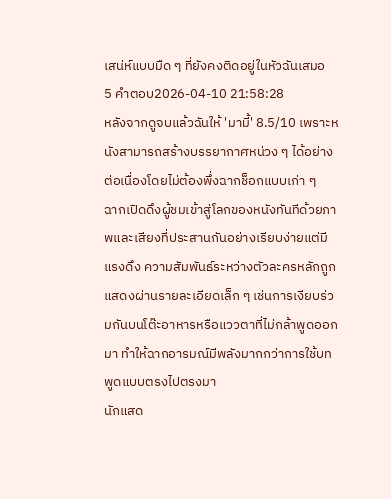เสน่ห์แบบมืด ๆ ที่ยังคงติดอยู่ในหัวฉันเสมอ
5 คำตอบ2026-04-10 21:58:28
หลังจากดูจบแล้วฉันให้ 'มามี้' 8.5/10 เพราะหนังสามารถสร้างบรรยากาศหน่วง ๆ ได้อย่างต่อเนื่องโดยไม่ต้องพึ่งฉากช็อกแบบเก่า ๆ
ฉากเปิดดึงผู้ชมเข้าสู่โลกของหนังทันทีด้วยภาพและเสียงที่ประสานกันอย่างเรียบง่ายแต่มีแรงดึง ความสัมพันธ์ระหว่างตัวละครหลักถูกแสดงผ่านรายละเอียดเล็ก ๆ เช่นการเงียบร่วมกันบนโต๊ะอาหารหรือแววตาที่ไม่กล้าพูดออกมา ทำให้ฉากอารมณ์มีพลังมากกว่าการใช้บทพูดแบบตรงไปตรงมา
นักแสด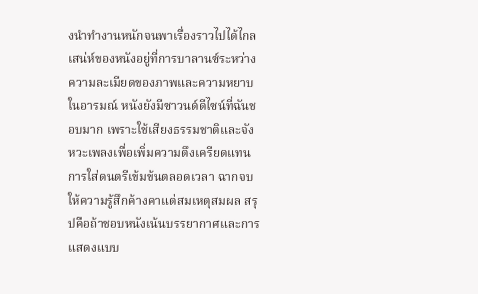งนำทำงานหนักจนพาเรื่องราวไปได้ไกล เสน่ห์ของหนังอยู่ที่การบาลานซ์ระหว่างความละเมียดของภาพและความหยาบในอารมณ์ หนังยังมีซาวนด์ดีไซน์ที่ฉันชอบมาก เพราะใช้เสียงธรรมชาติและจังหวะเพลงเพื่อเพิ่มความตึงเครียดแทนการใส่ดนตรีเข้มข้นตลอดเวลา ฉากจบให้ความรู้สึกค้างคาแต่สมเหตุสมผล สรุปคือถ้าชอบหนังเน้นบรรยากาศและการแสดงแบบ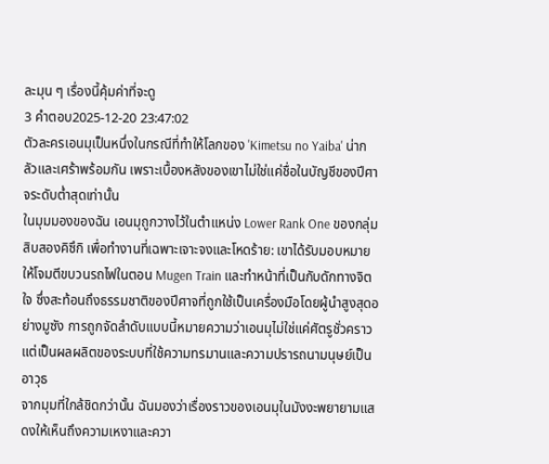ละมุน ๆ เรื่องนี้คุ้มค่าที่จะดู
3 คำตอบ2025-12-20 23:47:02
ตัวละครเอนมุเป็นหนึ่งในกรณีที่ทำให้โลกของ 'Kimetsu no Yaiba' น่ากลัวและเศร้าพร้อมกัน เพราะเบื้องหลังของเขาไม่ใช่แค่ชื่อในบัญชีของปีศาจระดับต่ำสุดเท่านั้น
ในมุมมองของฉัน เอนมุถูกวางไว้ในตำแหน่ง Lower Rank One ของกลุ่มสิบสองคิซึกิ เพื่อทำงานที่เฉพาะเจาะจงและโหดร้าย: เขาได้รับมอบหมายให้โจมตีขบวนรถไฟในตอน Mugen Train และทำหน้าที่เป็นกับดักทางจิตใจ ซึ่งสะท้อนถึงธรรมชาติของปีศาจที่ถูกใช้เป็นเครื่องมือโดยผู้นำสูงสุดอย่างมูซัง การถูกจัดลำดับแบบนี้หมายความว่าเอนมุไม่ใช่แค่ศัตรูชั่วคราว แต่เป็นผลผลิตของระบบที่ใช้ความทรมานและความปรารถนามนุษย์เป็นอาวุธ
จากมุมที่ใกล้ชิดกว่านั้น ฉันมองว่าเรื่องราวของเอนมุในมังงะพยายามแสดงให้เห็นถึงความเหงาและควา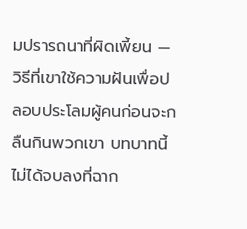มปรารถนาที่ผิดเพี้ยน — วิธีที่เขาใช้ความฝันเพื่อปลอบประโลมผู้คนก่อนจะกลืนกินพวกเขา บทบาทนี้ไม่ได้จบลงที่ฉาก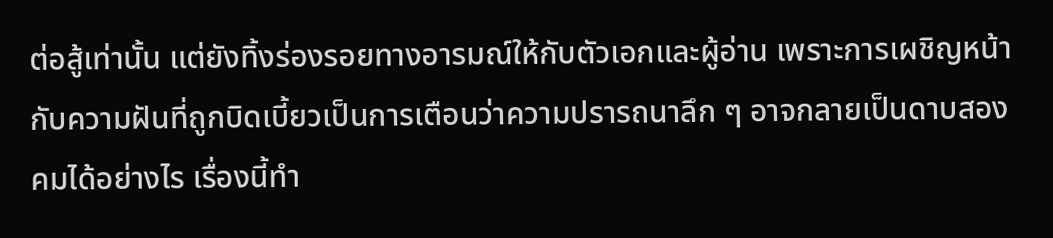ต่อสู้เท่านั้น แต่ยังทิ้งร่องรอยทางอารมณ์ให้กับตัวเอกและผู้อ่าน เพราะการเผชิญหน้ากับความฝันที่ถูกบิดเบี้ยวเป็นการเตือนว่าความปรารถนาลึก ๆ อาจกลายเป็นดาบสองคมได้อย่างไร เรื่องนี้ทำ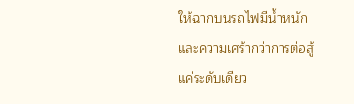ให้ฉากบนรถไฟมีน้ำหนักและความเศร้ากว่าการต่อสู้แค่ระดับเดียว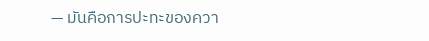— มันคือการปะทะของควา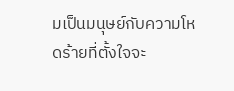มเป็นมนุษย์กับความโหดร้ายที่ตั้งใจจะ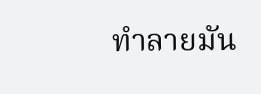ทำลายมัน